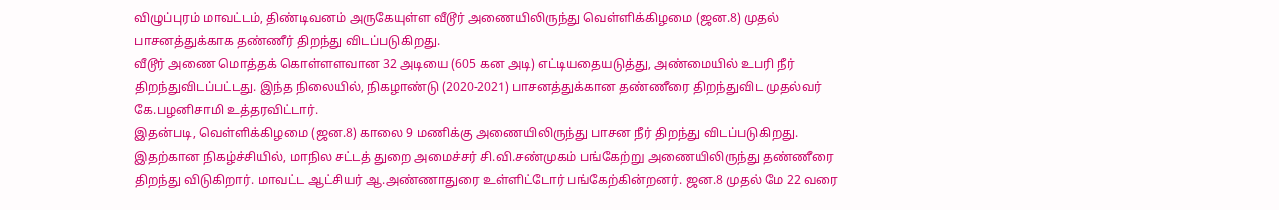விழுப்புரம் மாவட்டம், திண்டிவனம் அருகேயுள்ள வீடூர் அணையிலிருந்து வெள்ளிக்கிழமை (ஜன.8) முதல் பாசனத்துக்காக தண்ணீர் திறந்து விடப்படுகிறது.
வீடூர் அணை மொத்தக் கொள்ளளவான 32 அடியை (605 கன அடி) எட்டியதையடுத்து, அண்மையில் உபரி நீர் திறந்துவிடப்பட்டது. இந்த நிலையில், நிகழாண்டு (2020-2021) பாசனத்துக்கான தண்ணீரை திறந்துவிட முதல்வர் கே.பழனிசாமி உத்தரவிட்டார்.
இதன்படி, வெள்ளிக்கிழமை (ஜன.8) காலை 9 மணிக்கு அணையிலிருந்து பாசன நீர் திறந்து விடப்படுகிறது. இதற்கான நிகழ்ச்சியில், மாநில சட்டத் துறை அமைச்சர் சி.வி.சண்முகம் பங்கேற்று அணையிலிருந்து தண்ணீரை திறந்து விடுகிறார். மாவட்ட ஆட்சியர் ஆ.அண்ணாதுரை உள்ளிட்டோர் பங்கேற்கின்றனர். ஜன.8 முதல் மே 22 வரை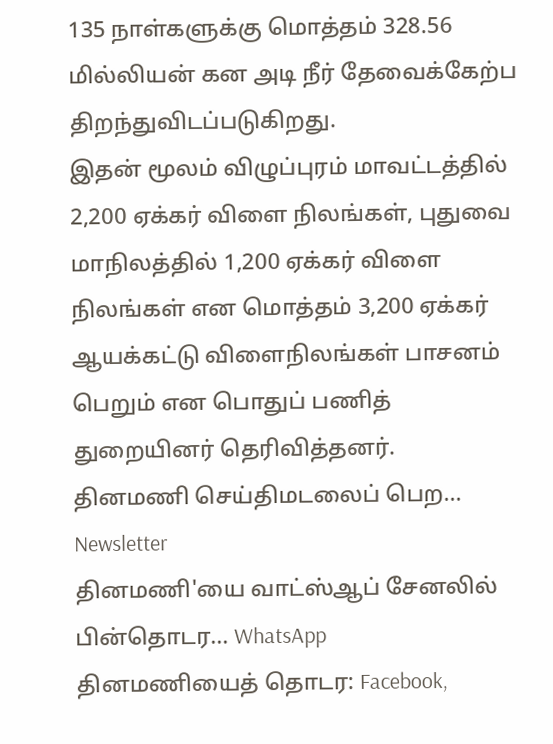135 நாள்களுக்கு மொத்தம் 328.56 மில்லியன் கன அடி நீர் தேவைக்கேற்ப திறந்துவிடப்படுகிறது.
இதன் மூலம் விழுப்புரம் மாவட்டத்தில் 2,200 ஏக்கர் விளை நிலங்கள், புதுவை மாநிலத்தில் 1,200 ஏக்கர் விளை நிலங்கள் என மொத்தம் 3,200 ஏக்கர் ஆயக்கட்டு விளைநிலங்கள் பாசனம் பெறும் என பொதுப் பணித் துறையினர் தெரிவித்தனர்.
தினமணி செய்திமடலைப் பெற... Newsletter
தினமணி'யை வாட்ஸ்ஆப் சேனலில் பின்தொடர... WhatsApp
தினமணியைத் தொடர: Facebook,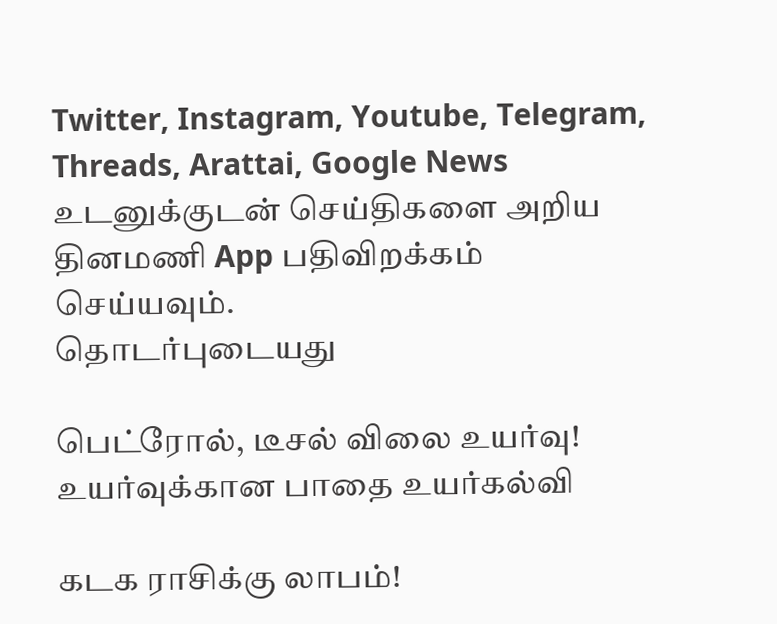Twitter, Instagram, Youtube, Telegram, Threads, Arattai, Google News
உடனுக்குடன் செய்திகளை அறிய தினமணி App பதிவிறக்கம் செய்யவும்.
தொடர்புடையது

பெட்ரோல், டீசல் விலை உயர்வு!
உயர்வுக்கான பாதை உயர்கல்வி

கடக ராசிக்கு லாபம்!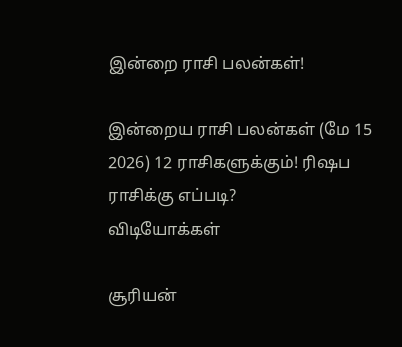இன்றை ராசி பலன்கள்!

இன்றைய ராசி பலன்கள் (மே 15 2026) 12 ராசிகளுக்கும்! ரிஷப ராசிக்கு எப்படி?
விடியோக்கள்

சூரியன்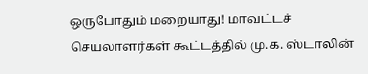ஒருபோதும் மறையாது! மாவட்டச் செயலாளர்கள் கூட்டத்தில் மு.க. ஸ்டாலின்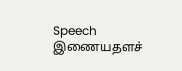Speech
இணையதளச்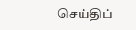செய்திப்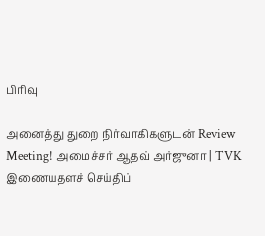பிரிவு

அனைத்து துறை நிர்வாகிகளுடன் Review Meeting! அமைச்சர் ஆதவ் அர்ஜுனா | TVK
இணையதளச் செய்திப்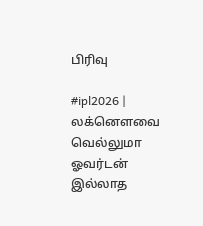பிரிவு

#ipl2026 | லக்னௌவை வெல்லுமா ஓவர்டன் இல்லாத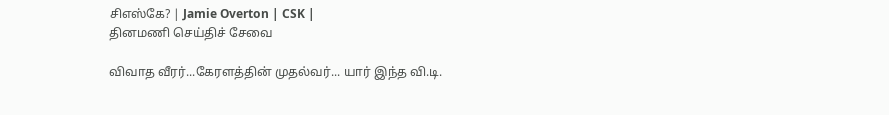சிஎஸ்கே? | Jamie Overton | CSK |
தினமணி செய்திச் சேவை

விவாத வீரர்...கேரளத்தின் முதல்வர்... யார் இந்த வி.டி.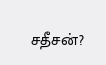சதீசன்?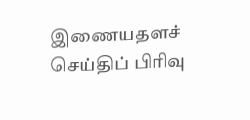இணையதளச் செய்திப் பிரிவு